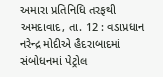અમારા પ્રતિનિધિ તરફથી
અમદાવાદ, તા. 12 : વડાપ્રધાન નરેન્દ્ર મોદીએ હૈદરાબાદમાં સંબોધનમાં પેટ્રોલ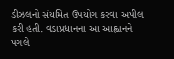ડીઝલનો સંયમિત ઉપયોગ કરવા અપીલ કરી હતી. વડાપ્રધાનના આ આહ્વાનને પગલે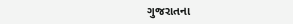ગુજરાતના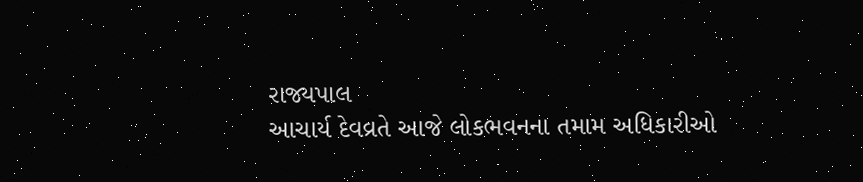રાજ્યપાલ
આચાર્ય દેવવ્રતે આજે લોકભવનના તમામ અધિકારીઓ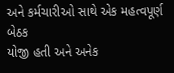અને કર્મચારીઓ સાથે એક મહત્વપૂર્ણ બેઠક
યોજી હતી અને અનેક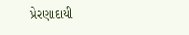પ્રેરણાદાયી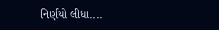નિર્ણયો લીધા....